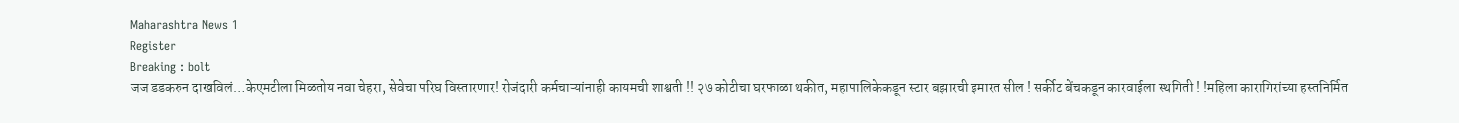Maharashtra News 1
Register
Breaking : bolt
जज डडकरुन दाखविलं…केएमटीला मिळतोय नवा चेहरा, सेवेचा परिघ विस्तारणार! रोजंदारी कर्मचाऱ्यांनाही कायमची शाश्वती !! २७ कोटीचा घरफाळा थकीत, महापालिकेकडून स्टार बझारची इमारत सील ! सर्कीट बेंचकडून कारवाईला स्थगिती ! !महिला कारागिरांच्या हस्तनिर्मित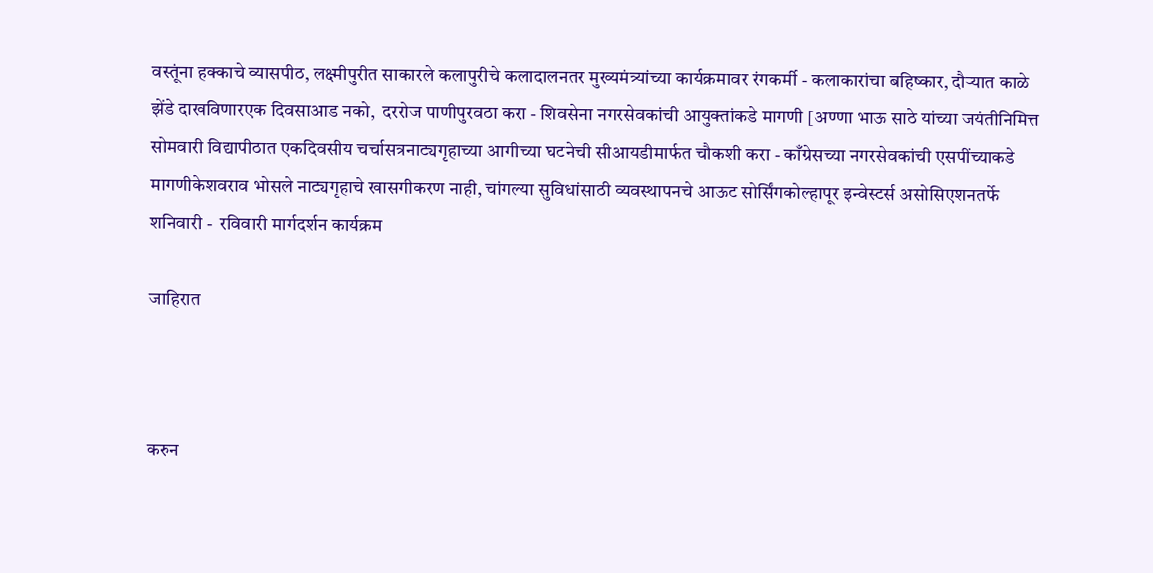वस्तूंना हक्काचे व्यासपीठ, लक्ष्मीपुरीत साकारले कलापुरीचे कलादालनतर मुख्यमंत्र्यांच्या कार्यक्रमावर रंगकर्मी - कलाकारांचा बहिष्कार, दौऱ्यात काळे झेंडे दाखविणारएक दिवसाआड नको,  दररोज पाणीपुरवठा करा - शिवसेना नगरसेवकांची आयुक्तांकडे मागणी [अण्णा भाऊ साठे यांच्या जयंतीनिमित्त सोमवारी विद्यापीठात एकदिवसीय चर्चासत्रनाट्यगृहाच्या आगीच्या घटनेची सीआयडीमार्फत चौकशी करा - काँग्रेसच्या नगरसेवकांची एसपींच्याकडे मागणीकेशवराव भोसले नाट्यगृहाचे खासगीकरण नाही, चांगल्या सुविधांसाठी व्यवस्थापनचे आऊट सोर्सिंगकोल्हापूर इन्वेस्टर्स असोसिएशनतर्फे शनिवारी -  रविवारी मार्गदर्शन कार्यक्रम

जाहिरात



करुन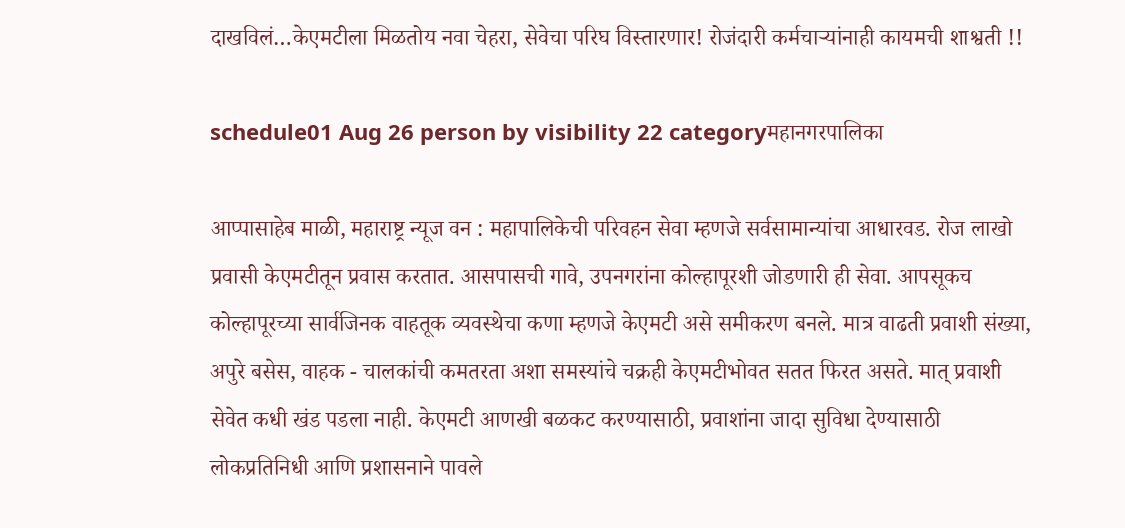दाखविलं…केएमटीला मिळतोय नवा चेहरा, सेवेचा परिघ विस्तारणार! रोजंदारी कर्मचाऱ्यांनाही कायमची शाश्वती !!

schedule01 Aug 26 person by visibility 22 categoryमहानगरपालिका

आप्पासाहेब माळी, महाराष्ट्र न्यूज वन : महापालिकेची परिवहन सेवा म्हणजे सर्वसामान्यांचा आधारवड. रोज लाखो प्रवासी केएमटीतून प्रवास करतात. आसपासची गावे, उपनगरांना कोल्हापूरशी जोडणारी ही सेवा. आपसूकच कोल्हापूरच्या सार्वजिनक वाहतूक व्यवस्थेचा कणा म्हणजे केएमटी असे समीकरण बनले. मात्र वाढती प्रवाशी संख्या, अपुरे बसेस, वाहक - चालकांची कमतरता अशा समस्यांचे चक्रही केएमटीभोवत सतत फिरत असते. मात् प्रवाशी सेवेत कधी खंड पडला नाही. केएमटी आणखी बळकट करण्यासाठी, प्रवाशांना जादा सुविधा देण्यासाठी लोकप्रतिनिधी आणि प्रशासनाने पावले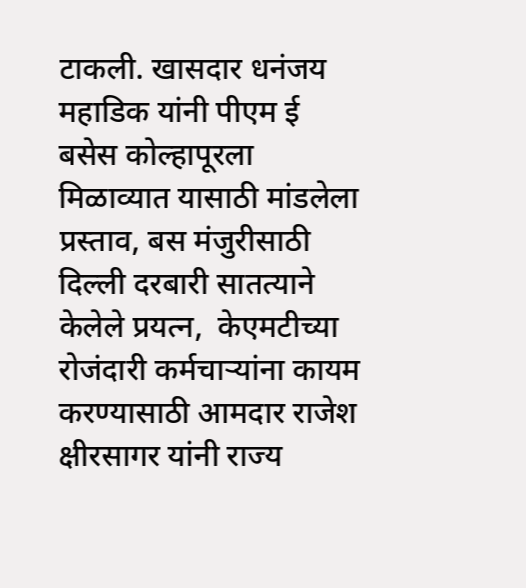टाकली. खासदार धनंजय महाडिक यांनी पीएम ई बसेस कोल्हापूरला मिळाव्यात यासाठी मांडलेला प्रस्ताव, बस मंजुरीसाठी दिल्ली दरबारी सातत्याने केलेले प्रयत्न,  केएमटीच्या रोजंदारी कर्मचाऱ्यांना कायम करण्यासाठी आमदार राजेश क्षीरसागर यांनी राज्य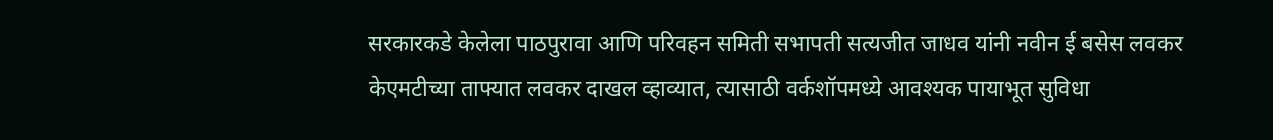सरकारकडे केलेला पाठपुरावा आणि परिवहन समिती सभापती सत्यजीत जाधव यांनी नवीन ई बसेस लवकर केएमटीच्या ताफ्यात लवकर दाखल व्हाव्यात, त्यासाठी वर्कशॉपमध्ये आवश्यक पायाभूत सुविधा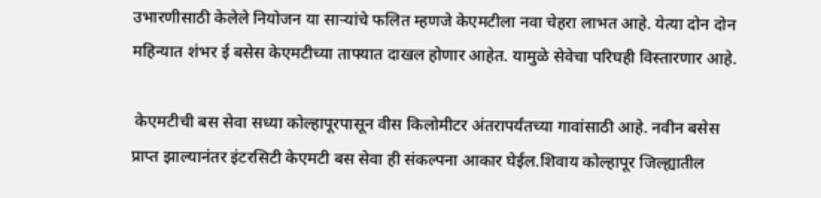उभारणीसाठी केलेले नियोजन या साऱ्यांचे फलित म्हणजे केएमटीला नवा चेहरा लाभत आहे. येत्या दोन दोन महिन्यात शंभर ई बसेस केएमटीच्या ताफ्यात दाखल होणार आहेत. यामुळे सेवेचा परिघही विस्तारणार आहे.

 केएमटीची बस सेवा सध्या कोल्हापूरपासून वीस किलोमीटर अंतरापर्यंतच्या गावांसाठी आहे. नवीन बसेस प्राप्त झाल्यानंतर इंटरसिटी केएमटी बस सेवा ही संकल्पना आकार घेईल.शिवाय कोल्हापूर जिल्ह्यातील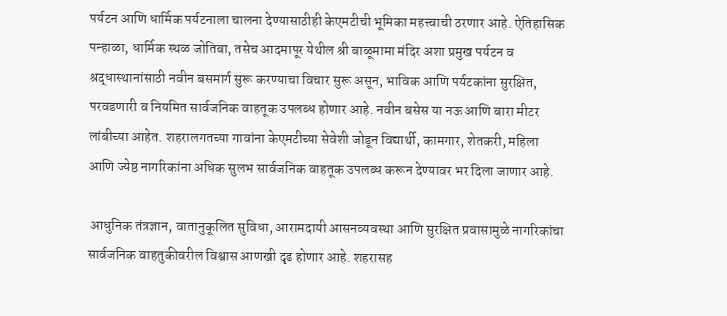पर्यटन आणि धार्मिक पर्यटनाला चालना देण्यासाठीही केएमटीची भूमिका महत्त्वाची ठरणार आहे. ऐतिहासिक पन्हाळा, धार्मिक स्थळ जोतिबा, तसेच आदमापूर येथील श्री बाळूमामा मंदिर अशा प्रमुख पर्यटन व श्रद्धास्थानांसाठी नवीन बसमार्ग सुरू करण्याचा विचार सुरू असून, भाविक आणि पर्यटकांना सुरक्षित, परवडणारी व नियमित सार्वजनिक वाहतूक उपलब्ध होणार आहे. नवीन बसेस या नऊ आणि बारा मीटर लांबीच्या आहेत. शहरालगतच्या गावांना केएमटीच्या सेवेशी जोडून विद्यार्थी, कामगार, शेतकरी, महिला आणि ज्येष्ठ नागरिकांना अधिक सुलभ सार्वजनिक वाहतूक उपलब्ध करून देण्यावर भर दिला जाणार आहे.

 आधुनिक तंत्रज्ञान, वातानुकूलित सुविधा, आरामदायी आसनव्यवस्था आणि सुरक्षित प्रवासामुळे नागरिकांचा सार्वजनिक वाहतुकीवरील विश्वास आणखी दृढ होणार आहे. शहरासह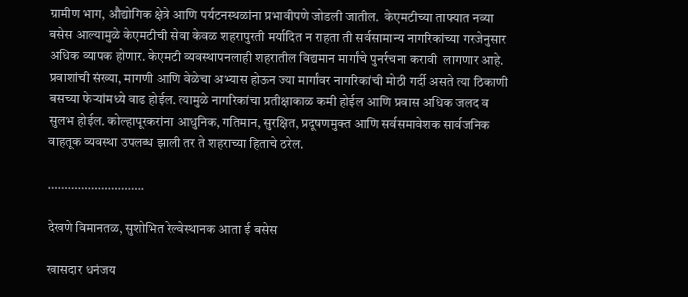ग्रामीण भाग, औद्योगिक क्षेत्रे आणि पर्यटनस्थळांना प्रभावीपणे जोडली जातील.  केएमटीच्या ताफ्यात नव्या बसेस आल्यामुळे केएमटीची सेवा केवळ शहरापुरती मर्यादित न राहता ती सर्वसामान्य नागरिकांच्या गरजेनुसार अधिक व्यापक होणार. केएमटी व्यवस्थापनलाही शहरातील विद्यमान मार्गांचे पुनर्रचना करावी  लागणार आहे. प्रवाशांची संख्या, मागणी आणि वेळेचा अभ्यास होऊन ज्या मार्गांवर नागरिकांची मोठी गर्दी असते त्या ठिकाणी बसच्या फेऱ्यांमध्ये वाढ होईल. त्यामुळे नागरिकांचा प्रतीक्षाकाळ कमी होईल आणि प्रवास अधिक जलद व सुलभ होईल. कोल्हापूरकरांना आधुनिक, गतिमान, सुरक्षित, प्रदूषणमुक्त आणि सर्वसमावेशक सार्वजनिक वाहतूक व्यवस्था उपलब्ध झाली तर ते शहराच्या हिताचे ठरेल.

………………………..

देखणे विमानतळ, सुशोभित रेल्वेस्थानक आता ई बसेस

खासदार धनंजय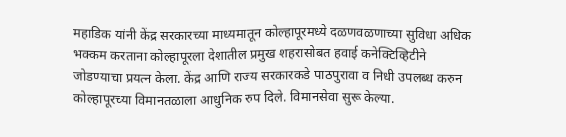महाडिक यांनी केंद्र सरकारच्या माध्यमातून कोल्हापूरमध्ये दळणवळणाच्या सुविधा अधिक भक्कम करताना कोल्हापूरला देशातील प्रमुख शहरासोबत हवाई कनेक्टिव्हिटीने जोडण्याचा प्रयत्न केला. केंद्र आणि राज्य सरकारकडे पाठपुरावा व निधी उपलब्ध करुन कोल्हापूरच्या विमानतळाला आधुनिक रुप दिले. विमानसेवा सुरू केल्या.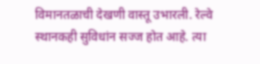विमानतळाची देखणी वास्तू उभारली. रेल्वे स्थानकही सुविधांन सज्ज होत आहे. त्या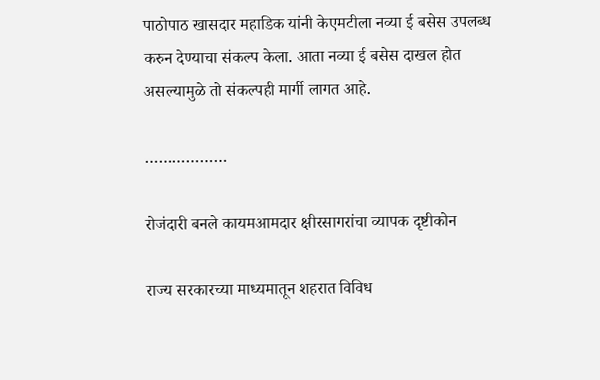पाठोपाठ खासदार महाडिक यांनी केएमटीला नव्या ई बसेस उपलब्ध करुन देण्याचा संकल्प केला. आता नव्या ई बसेस दाखल होत असल्यामुळे तो संकल्पही मार्गी लागत आहे.

………………

रोजंदारी बनले कायमआमदार क्षीरसागरांचा व्यापक दृष्टीकोन

राज्य सरकारच्या माध्यमातून शहरात विविध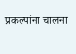प्रकल्पांना चालना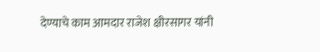देण्याचे काम आमदार राजेश क्षीरसागर यांनी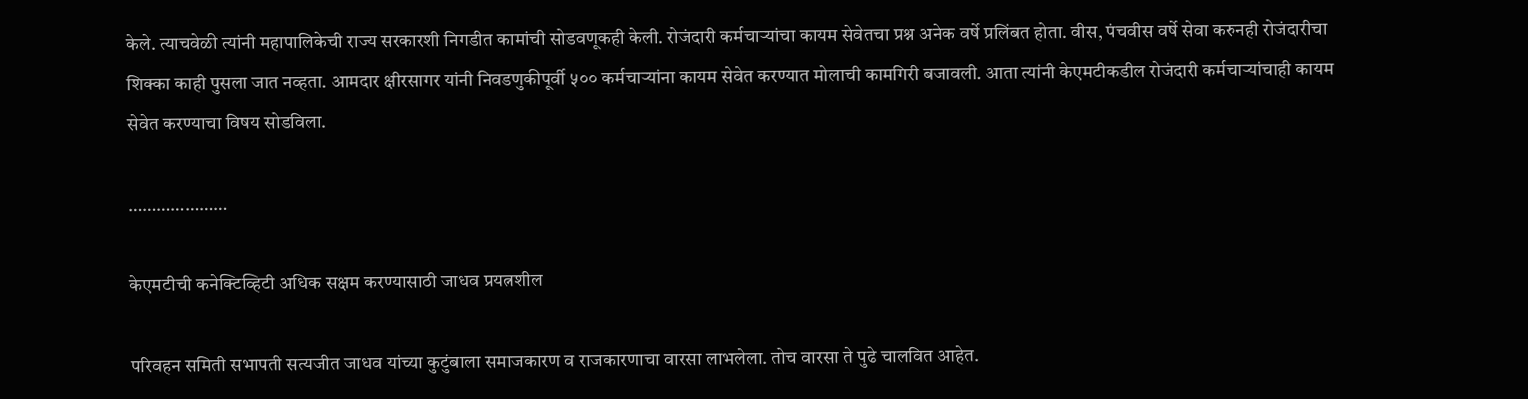केले. त्याचवेळी त्यांनी महापालिकेची राज्य सरकारशी निगडीत कामांची सोडवणूकही केली. रोजंदारी कर्मचाऱ्यांचा कायम सेवेतचा प्रश्न अनेक वर्षे प्रलिंबत होता. वीस, पंचवीस वर्षे सेवा करुनही रोजंदारीचा शिक्का काही पुसला जात नव्हता. आमदार क्षीरसागर यांनी निवडणुकीपूर्वी ५०० कर्मचाऱ्यांना कायम सेवेत करण्यात मोलाची कामगिरी बजावली. आता त्यांनी केएमटीकडील रोजंदारी कर्मचाऱ्यांचाही कायम सेवेत करण्याचा विषय सोडविला.

…………………

केएमटीची कनेक्टिव्हिटी अधिक सक्षम करण्यासाठी जाधव प्रयत्नशील

परिवहन समिती सभापती सत्यजीत जाधव यांच्या कुटुंबाला समाजकारण व राजकारणाचा वारसा लाभलेला. तोच वारसा ते पुढे चालवित आहेत.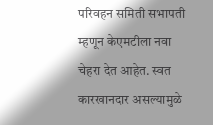परिवहन समिती सभापती म्हणून केएमटीला नवा चेहरा देत आहेत. स्वत कारखानदार असल्यामुळे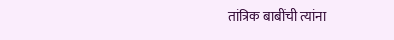तांत्रिक बाबींची त्यांना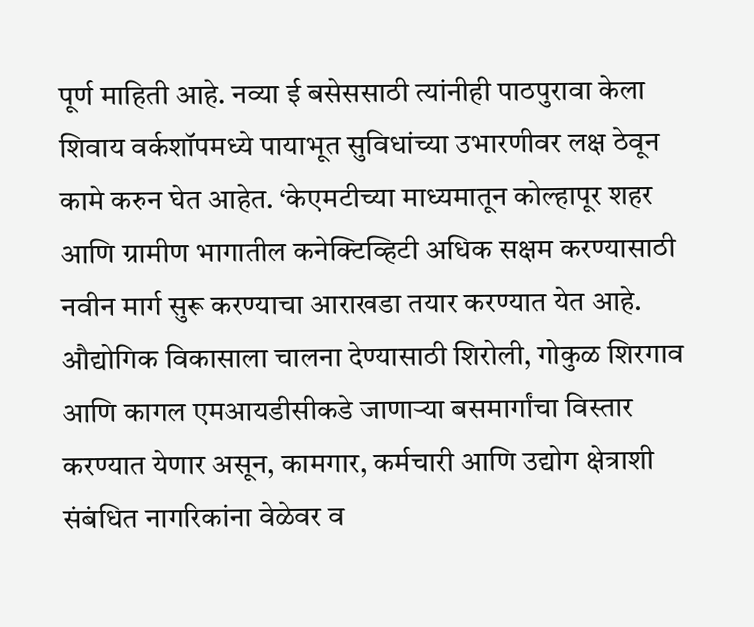पूर्ण माहिती आहे. नव्या ई बसेससाठी त्यांनीही पाठपुरावा केला शिवाय वर्कशॉपमध्ये पायाभूत सुविधांच्या उभारणीवर लक्ष ठेवून कामे करुन घेत आहेत. ‘केएमटीच्या माध्यमातून कोल्हापूर शहर आणि ग्रामीण भागातील कनेक्टिव्हिटी अधिक सक्षम करण्यासाठी नवीन मार्ग सुरू करण्याचा आराखडा तयार करण्यात येत आहे. औद्योगिक विकासाला चालना देण्यासाठी शिरोली, गोकुळ शिरगाव आणि कागल एमआयडीसीकडे जाणाऱ्या बसमार्गांचा विस्तार करण्यात येणार असून, कामगार, कर्मचारी आणि उद्योग क्षेत्राशी संबंधित नागरिकांना वेळेवर व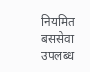नियमित बससेवा उपलब्ध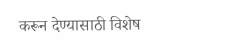करून देण्यासाठी विशेष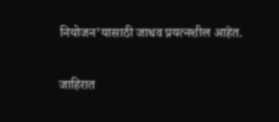नियोजन’यासाठी जाधव प्रयत्नशील आहेत.

जाहिरात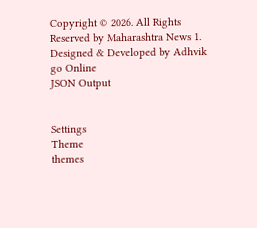Copyright © 2026. All Rights Reserved by Maharashtra News 1.
Designed & Developed by Adhvik go Online
JSON Output


Settings
Theme
themes